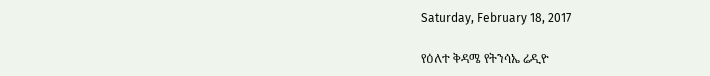Saturday, February 18, 2017

የዕለተ ቅዳሜ የትንሳኤ ሬዲዮ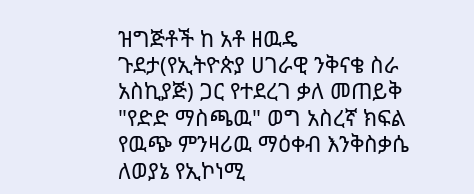ዝግጅቶች ከ አቶ ዘዉዴ ጉደታ(የኢትዮጵያ ሀገራዊ ንቅናቄ ስራ አስኪያጅ) ጋር የተደረገ ቃለ መጠይቅ "የድድ ማስጫዉ" ወግ አስረኛ ክፍል የዉጭ ምንዛሪዉ ማዕቀብ እንቅስቃሴ ለወያኔ የኢኮነሚ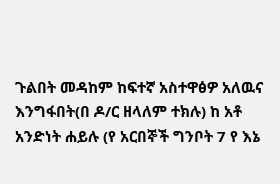ጉልበት መዳከም ከፍተኛ አስተዋፅዎ አለዉና እንግፋበት(በ ዶ/ር ዘላለም ተክሉ) ከ አቶ አንድነት ሐይሉ (የ አርበኞች ግንቦት 7 የ እኔ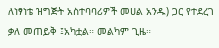ለነፃነቴ ዝግጅት አስተባባሪዎች መሀል አንዱ) ጋር የተደረገ ቃለ መጠይቅ ፤አካቷል። መልካም ጊዜ።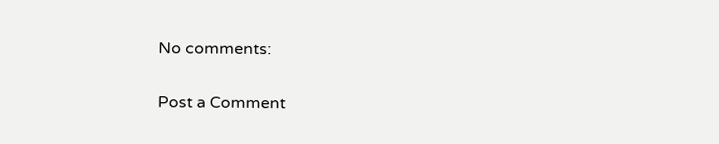No comments:

Post a Comment